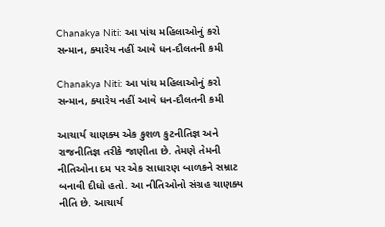Chanakya Niti: આ પાંચ મહિલાઓનું કરો સન્માન, ક્યારેય નહીં આવે ધન-દૌલતની કમી

Chanakya Niti: આ પાંચ મહિલાઓનું કરો સન્માન, ક્યારેય નહીં આવે ધન-દૌલતની કમી

આચાર્ય ચાણક્ય એક કુશળ કુટનીતિજ્ઞ અને રાજનીતિજ્ઞ તરીકે જાણીતા છે. તેમણે તેમની નીતિઓના દમ પર એક સાધારણ બાળકને સમ્રાટ બનાવી દીધો હતો. આ નીતિઓનો સંગ્રહ ચાણક્ય નીતિ છે. આચાર્ય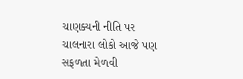ચાણક્યની નીતિ પર ચાલનારા લોકો આજે પણ સફળતા મેળવી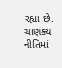રહ્યા છે. ચાણક્ય નીતિમાં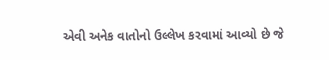એવી અનેક વાતોનો ઉલ્લેખ કરવામાં આવ્યો છે જે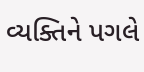વ્યક્તિને પગલે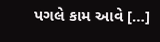પગલે કામ આવે […]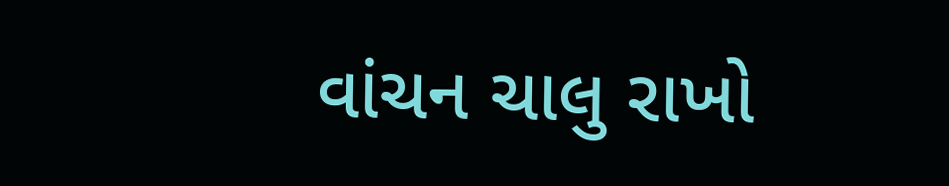વાંચન ચાલુ રાખો